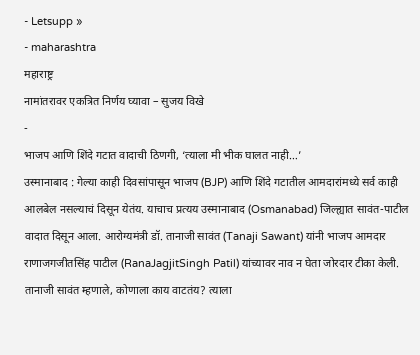- Letsupp »
- maharashtra
महाराष्ट्र
नामांतरावर एकत्रित निर्णय घ्यावा – सुजय विखे
-
भाजप आणि शिंदे गटात वादाची ठिणगी, ‘त्याला मी भीक घालत नाही…’
उस्मानाबाद : गेल्या काही दिवसांपासून भाजप (BJP) आणि शिंदे गटातील आमदारांमध्ये सर्व काही आलबेल नसल्याचं दिसून येतंय. याचाच प्रत्यय उस्मानाबाद (Osmanabad) जिल्ह्यात सावंत-पाटील वादात दिसून आला. आरोग्यमंत्री डॉ. तानाजी सावंत (Tanaji Sawant) यांनी भाजप आमदार राणाजगजीतसिंह पाटील (RanaJagjitSingh Patil) यांच्यावर नाव न घेता जोरदार टीका केली. तानाजी सावंत म्हणाले, कोणाला काय वाटतंय? त्याला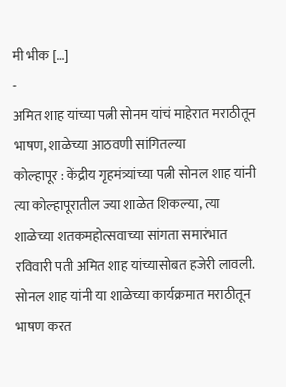मी भीक […]
-
अमित शाह यांच्या पत्नी सोनम यांचं माहेरात मराठीतून भाषण, शाळेच्या आठवणी सांगितल्या
कोल्हापूर : केंद्रीय गृहमंत्र्यांच्या पत्नी सोनल शाह यांनी त्या कोल्हापूरातील ज्या शाळेत शिकल्या, त्या शाळेच्या शतकमहोत्सवाच्या सांगता समारंभात रविवारी पती अमित शाह यांच्यासोबत हजेरी लावली. सोनल शाह यांनी या शाळेच्या कार्यक्रमात मराठीतून भाषण करत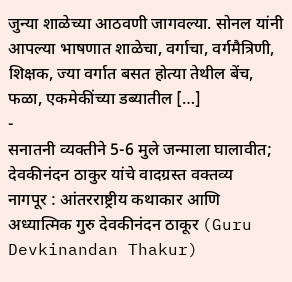जुन्या शाळेच्या आठवणी जागवल्या. सोनल यांनी आपल्या भाषणात शाळेचा, वर्गाचा, वर्गमैत्रिणी, शिक्षक, ज्या वर्गात बसत होत्या तेथील बेंच, फळा, एकमेकींच्या डब्यातील […]
-
सनातनी व्यक्तीने 5-6 मुले जन्माला घालावीत; देवकीनंदन ठाकुर यांचे वादग्रस्त वक्तव्य
नागपूर : आंतरराष्ट्रीय कथाकार आणि अध्यात्मिक गुरु देवकीनंदन ठाकूर (Guru Devkinandan Thakur)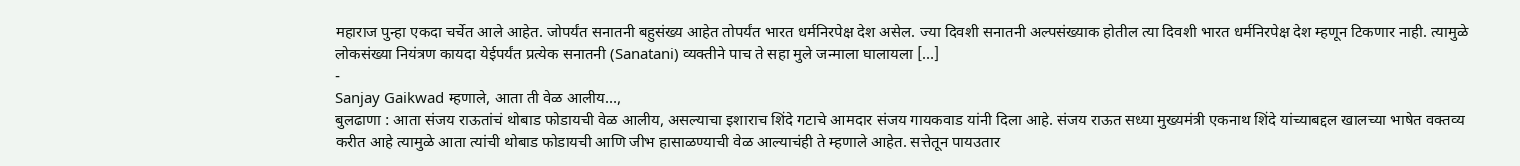महाराज पुन्हा एकदा चर्चेत आले आहेत. जोपर्यंत सनातनी बहुसंख्य आहेत तोपर्यंत भारत धर्मनिरपेक्ष देश असेल. ज्या दिवशी सनातनी अल्पसंख्याक होतील त्या दिवशी भारत धर्मनिरपेक्ष देश म्हणून टिकणार नाही. त्यामुळे लोकसंख्या नियंत्रण कायदा येईपर्यंत प्रत्येक सनातनी (Sanatani) व्यक्तीने पाच ते सहा मुले जन्माला घालायला […]
-
Sanjay Gaikwad म्हणाले, आता ती वेळ आलीय…,
बुलढाणा : आता संजय राऊतांचं थोबाड फोडायची वेळ आलीय, असल्याचा इशाराच शिंदे गटाचे आमदार संजय गायकवाड यांनी दिला आहे. संजय राऊत सध्या मुख्यमंत्री एकनाथ शिंदे यांच्याबद्दल खालच्या भाषेत वक्तव्य करीत आहे त्यामुळे आता त्यांची थोबाड फोडायची आणि जीभ हासाळण्याची वेळ आल्याचंही ते म्हणाले आहेत. सत्तेतून पायउतार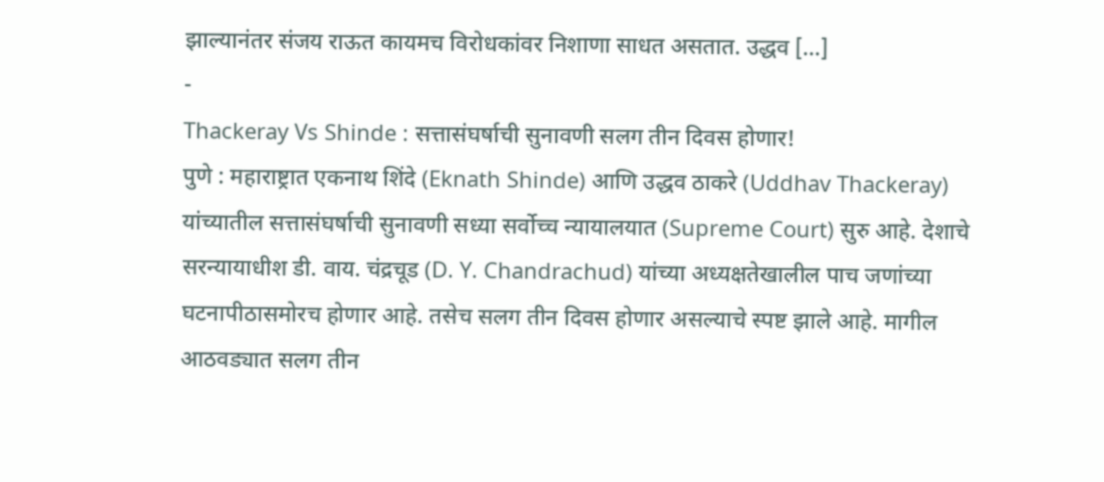झाल्यानंतर संजय राऊत कायमच विरोधकांवर निशाणा साधत असतात. उद्धव […]
-
Thackeray Vs Shinde : सत्तासंघर्षाची सुनावणी सलग तीन दिवस होणार!
पुणे : महाराष्ट्रात एकनाथ शिंदे (Eknath Shinde) आणि उद्धव ठाकरे (Uddhav Thackeray) यांच्यातील सत्तासंघर्षाची सुनावणी सध्या सर्वोच्च न्यायालयात (Supreme Court) सुरु आहे. देशाचे सरन्यायाधीश डी. वाय. चंद्रचूड (D. Y. Chandrachud) यांच्या अध्यक्षतेखालील पाच जणांच्या घटनापीठासमोरच होणार आहे. तसेच सलग तीन दिवस होणार असल्याचे स्पष्ट झाले आहे. मागील आठवड्यात सलग तीन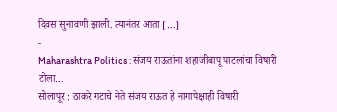दिवस सुनावणी झाली. त्यानंतर आता […]
-
Maharashtra Politics : संजय राऊतांना शहाजीबापू पाटलांचा विषारी टोला…
सोलापूर : ठाकरे गटाचे नेते संजय राऊत हे नागापेक्षाही विषारी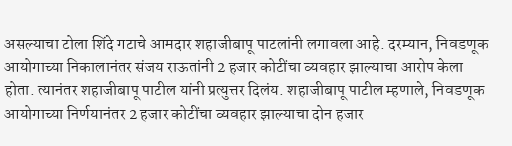असल्याचा टोला शिंदे गटाचे आमदार शहाजीबापू पाटलांनी लगावला आहे. दरम्यान, निवडणूक आयोगाच्या निकालानंतर संजय राऊतांनी 2 हजार कोटींचा व्यवहार झाल्याचा आरोप केला होता. त्यानंतर शहाजीबापू पाटील यांनी प्रत्युत्तर दिलंय. शहाजीबापू पाटील म्हणाले, निवडणूक आयोगाच्या निर्णयानंतर 2 हजार कोटींचा व्यवहार झाल्याचा दोन हजार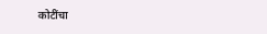कोटींचा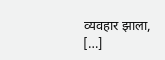व्यवहार झाला, […]